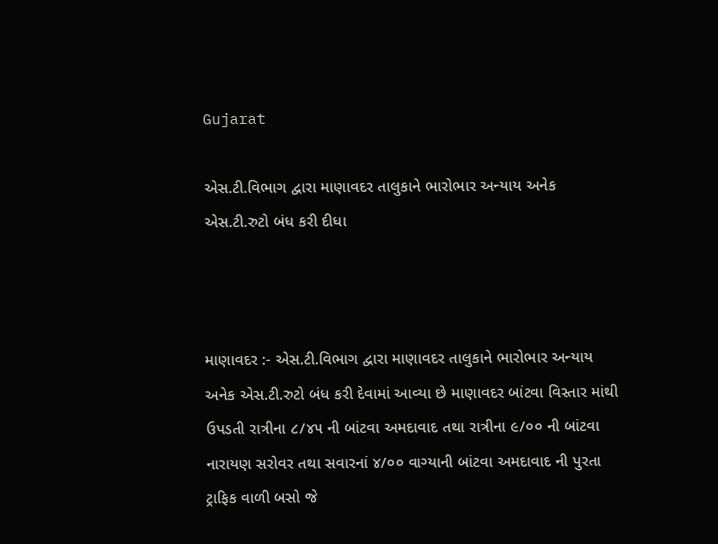Gujarat

એસ.ટી.વિભાગ દ્વારા માણાવદર તાલુકાને ભારોભાર અન્યાય અનેક એસ.ટી.રુટો બંધ કરી દીધા



માણાવદર :- એસ.ટી.વિભાગ દ્વારા માણાવદર તાલુકાને ભારોભાર અન્યાય અનેક એસ.ટી.રુટો બંધ કરી દેવામાં આવ્યા છે માણાવદર બાંટવા વિસ્તાર માંથી ઉપડતી રાત્રીના ૮/૪૫ ની બાંટવા અમદાવાદ તથા રાત્રીના ૯/૦૦ ની બાંટવા નારાયણ સરોવર તથા સવારનાં ૪/૦૦ વાગ્યાની બાંટવા અમદાવાદ ની પુરતા ટ્રાફિક વાળી બસો જે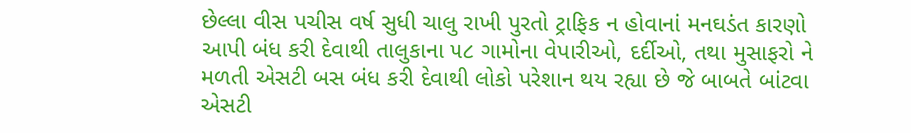છેલ્લા વીસ પચીસ વર્ષ સુધી ચાલુ રાખી પુરતો ટ્રાફિક ન હોવાનાં મનઘડંત કારણો આપી બંધ કરી દેવાથી તાલુકાના ૫૮ ગામોના વેપારીઓ, દર્દીઓ, તથા મુસાફરો ને મળતી એસટી બસ બંધ કરી દેવાથી લોકો પરેશાન થય રહ્યા છે જે બાબતે બાંટવા એસટી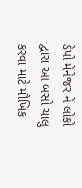ડેપો મેનેજર ને લોકો દ્વારા આ બસો ચાલુ કરવા માટે મૌખિક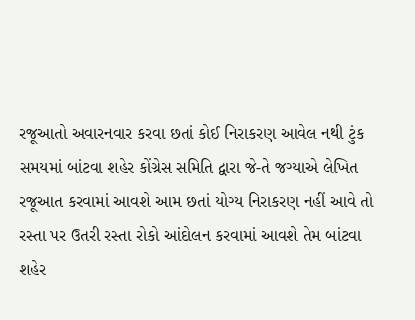રજૂઆતો અવારનવાર કરવા છતાં કોઈ નિરાકરણ આવેલ નથી ટુંક સમયમાં બાંટવા શહેર કોંગ્રેસ સમિતિ દ્વારા જે-તે જગ્યાએ લેખિત રજૂઆત કરવામાં આવશે આમ છતાં યોગ્ય નિરાકરણ નહીં આવે તો રસ્તા પર ઉતરી રસ્તા રોકો આંદોલન કરવામાં આવશે તેમ બાંટવા શહેર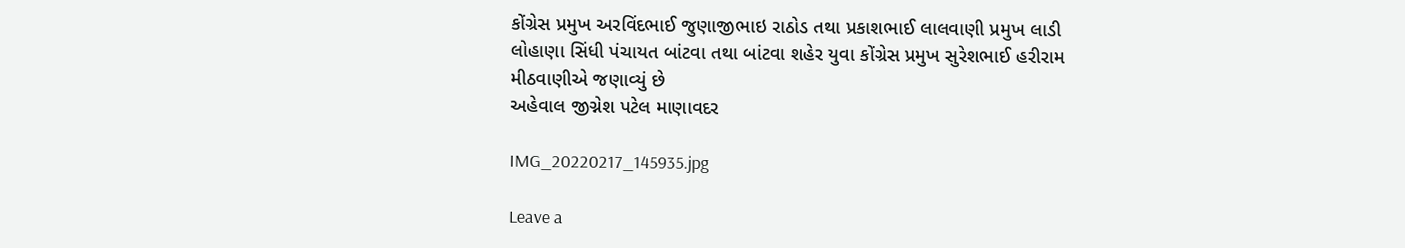કોંગ્રેસ પ્રમુખ અરવિંદભાઈ જુણાજીભાઇ રાઠોડ તથા પ્રકાશભાઈ લાલવાણી પ્રમુખ લાડી લોહાણા સિંધી પંચાયત બાંટવા તથા બાંટવા શહેર યુવા કોંગ્રેસ પ્રમુખ સુરેશભાઈ હરીરામ મીઠવાણીએ જણાવ્યું છે
અહેવાલ જીગ્નેશ પટેલ માણાવદર

IMG_20220217_145935.jpg

Leave a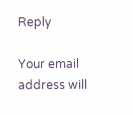Reply

Your email address will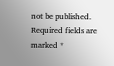not be published. Required fields are marked *